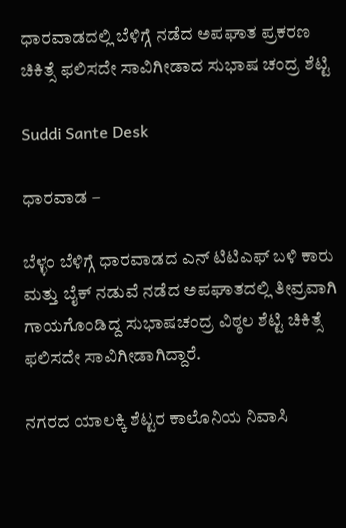ಧಾರವಾಡದಲ್ಲಿ ಬೆಳಿಗ್ಗೆ ನಡೆದ ಅಪಘಾತ ಪ್ರಕರಣ ಚಿಕಿತ್ಸೆ ಫಲಿಸದೇ ಸಾವಿಗೀಡಾದ ಸುಭಾಷ ಚಂದ್ರ ಶೆಟ್ಟಿ

Suddi Sante Desk

ಧಾರವಾಡ –

ಬೆಳ್ಳಂ ಬೆಳಿಗ್ಗೆ ಧಾರವಾಡದ ಎನ್ ಟಿಟಿಎಫ್ ಬಳಿ ಕಾರು ಮತ್ತು ಬೈಕ್ ನಡುವೆ ನಡೆದ ಅಪಘಾತದಲ್ಲಿ ತೀವ್ರವಾಗಿ ಗಾಯಗೊಂಡಿದ್ದ ಸುಭಾಷಚಂದ್ರ ವಿಠ್ಠಲ ಶೆಟ್ಟಿ ಚಿಕಿತ್ಸೆ ಫಲಿಸದೇ ಸಾವಿಗೀಡಾಗಿದ್ದಾರೆ.

ನಗರದ ಯಾಲಕ್ಕಿ ಶೆಟ್ಟರ ಕಾಲೊನಿಯ ನಿವಾಸಿ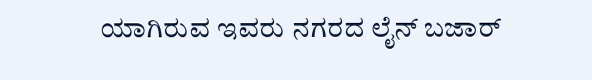ಯಾಗಿರುವ ಇವರು ನಗರದ ಲೈನ್ ಬಜಾರ್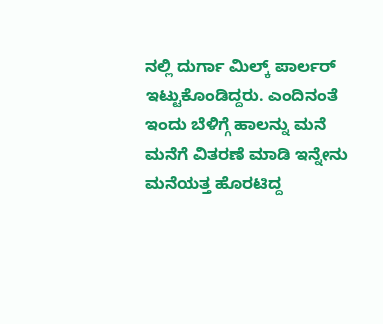ನಲ್ಲಿ ದುರ್ಗಾ ಮಿಲ್ಕ್ ಪಾರ್ಲರ್ ಇಟ್ಟುಕೊಂಡಿದ್ದರು. ಎಂದಿನಂತೆ ಇಂದು ಬೆಳಿಗ್ಗೆ ಹಾಲನ್ನು ಮನೆ ಮನೆಗೆ ವಿತರಣೆ ಮಾಡಿ ಇನ್ನೇನು ಮನೆಯತ್ತ ಹೊರಟಿದ್ದ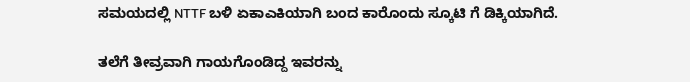ಸಮಯದಲ್ಲಿ NTTF ಬಳಿ ಏಕಾಎಕಿಯಾಗಿ ಬಂದ ಕಾರೊಂದು ಸ್ಕೂಟಿ ಗೆ ಡಿಕ್ಕಿಯಾಗಿದೆ.

ತಲೆಗೆ ತೀವ್ರವಾಗಿ ಗಾಯಗೊಂಡಿದ್ದ ಇವರನ್ನು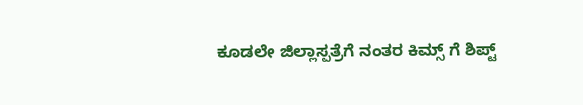ಕೂಡಲೇ ಜಿಲ್ಲಾಸ್ಪತ್ರೆಗೆ ನಂತರ ಕಿಮ್ಸ್ ಗೆ ಶಿಪ್ಟ್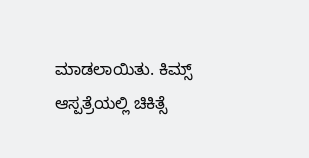ಮಾಡಲಾಯಿತು. ಕಿಮ್ಸ್ ಆಸ್ಪತ್ರೆಯಲ್ಲಿ ಚಿಕಿತ್ಸೆ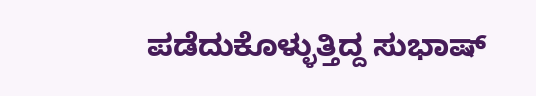ಪಡೆದುಕೊಳ್ಳುತ್ತಿದ್ದ ಸುಭಾಷ್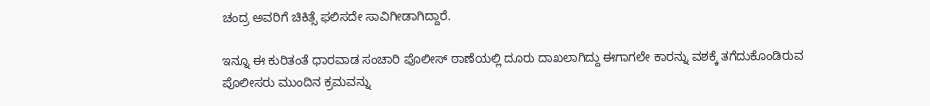ಚಂದ್ರ ಅವರಿಗೆ ಚಿಕಿತ್ಸೆ ಫಲಿಸದೇ ಸಾವಿಗೀಡಾಗಿದ್ದಾರೆ.

ಇನ್ನೂ ಈ ಕುರಿತಂತೆ ಧಾರವಾಡ ಸಂಚಾರಿ ಪೊಲೀಸ್ ಠಾಣೆಯಲ್ಲಿ ದೂರು ದಾಖಲಾಗಿದ್ದು ಈಗಾಗಲೇ ಕಾರನ್ನು ವಶಕ್ಕೆ ತಗೆದುಕೊಂಡಿರುವ ಪೊಲೀಸರು ಮುಂದಿನ ಕ್ರಮವನ್ನು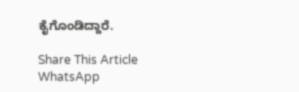ಕೈಗೊಂಡಿದ್ದಾರೆ.

Share This Article
WhatsApp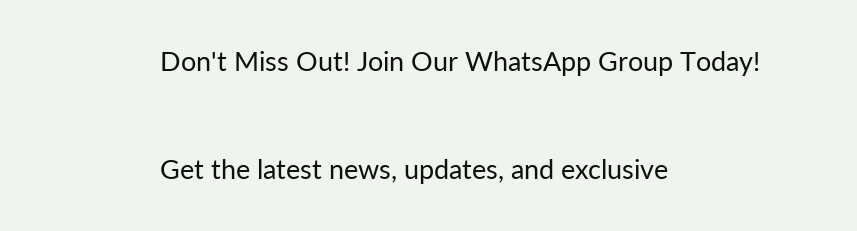Don't Miss Out! Join Our WhatsApp Group Today!

Get the latest news, updates, and exclusive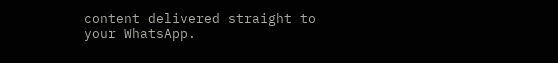content delivered straight to your WhatsApp.